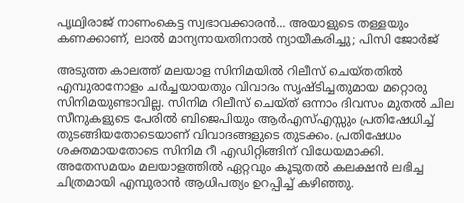പൃഥ്വിരാജ് നാണംകെട്ട സ്വഭാവക്കാരൻ... അയാളുടെ തള്ളയും കണക്കാണ്, ലാൽ മാന്യനായതിനാൽ ന്യായീകരിച്ചു; പിസി ജോർജ്

അടുത്ത കാലത്ത് മലയാള സിനിമയിൽ റിലീസ് ചെയ്തതിൽ എമ്പുരാനോളം ചർച്ചയായതും വിവാദം സൃഷ്ടിച്ചതുമായ മറ്റൊരു സിനിമയുണ്ടാവില്ല. സിനിമ റിലീസ് ചെയ്ത് ഒന്നാം ദിവസം മുതൽ ചില സീനുകളുടെ പേരിൽ ബിജെപിയും ആർഎസ്എസ്സും പ്രതിഷേധിച്ച് തുടങ്ങിയതോടെയാണ് വിവാദങ്ങളുടെ തുടക്കം. പ്രതിഷേധം ശക്തമായതോടെ സിനിമ റീ എഡിറ്റിങ്ങിന് വിധേയമാക്കി. അതേസമയം മലയാളത്തിൽ ഏറ്റവും കൂടുതൽ കലക്ഷൻ ലഭിച്ച ചിത്രമായി എമ്പുരാൻ ആധിപത്യം ഉറപ്പിച്ച് കഴിഞ്ഞു.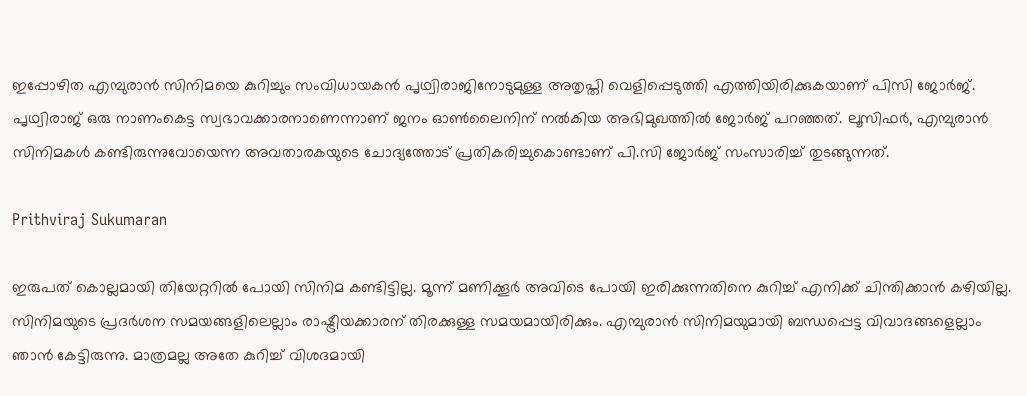ഇപ്പോഴിത എമ്പുരാൻ സിനിമയെ കുറിച്ചും സംവിധായകൻ പൃഥ്വിരാജിനോടുമുള്ള അതൃപ്തി വെളിപ്പെടുത്തി എത്തിയിരിക്കുകയാണ് പിസി ജോർജ്. പൃഥ്വിരാജ് ഒരു നാണംകെട്ട സ്വഭാവക്കാരനാണെന്നാണ് ജനം ഓൺലൈനിന് നൽ‌കിയ അഭിമുഖത്തിൽ ജോർജ് പറഞ്ഞത്. ലൂസിഫർ, എമ്പുരാൻ സിനിമകൾ കണ്ടിരുന്നുവോയെന്ന അവതാരകയുടെ ചോദ്യത്തോട് പ്രതികരിച്ചുകൊണ്ടാണ് പി.സി ജോർജ് സംസാരിച്ച് തുടങ്ങുന്നത്.

Prithviraj Sukumaran

ഇരുപത് ‌കൊല്ലമായി തിയേറ്ററിൽ പോയി സിനിമ കണ്ടിട്ടില്ല. മൂന്ന് മണിക്കൂർ അവിടെ പോയി ഇരിക്കുന്നതിനെ കുറിച്ച് എനിക്ക് ചിന്തിക്കാൻ കഴിയില്ല. സിനിമയുടെ പ്രദർശന സമയങ്ങളിലെല്ലാം രാഷ്ട്രീയക്കാരന് തിരക്കുള്ള സമയമായിരിക്കും. എമ്പുരാൻ സിനിമയുമായി ബന്ധപ്പെട്ട വിവാദങ്ങളെല്ലാം ഞാൻ കേട്ടിരുന്നു. മാത്രമല്ല അതേ കുറിച്ച് വിശദമായി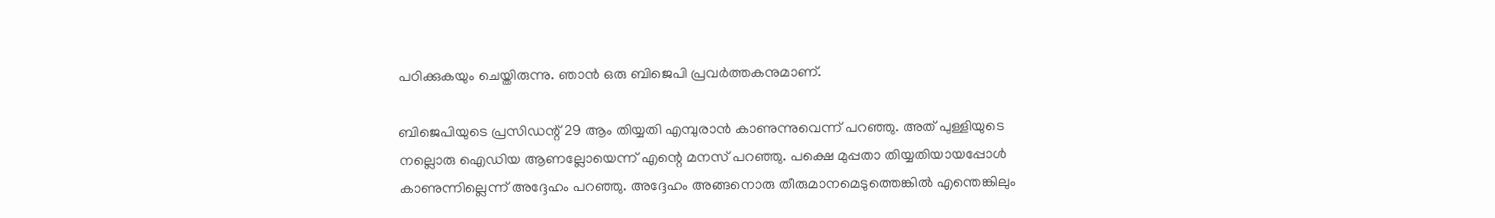പഠിക്കുകയും ചെയ്തിരുന്നു. ഞാൻ ഒരു ബിജെപി പ്രവർത്തകനുമാണ്.

ബിജെപിയുടെ പ്രസിഡന്റ് 29 ആം തിയ്യതി എമ്പുരാൻ കാണുന്നുവെന്ന് പറഞ്ഞു. അത് പുള്ളിയുടെ നല്ലൊരു ഐഡിയ ആണല്ലോയെന്ന് എന്റെ മനസ് പറഞ്ഞു. പക്ഷെ മുപ്പതാ തിയ്യതിയായപ്പോൾ കാണുന്നില്ലെന്ന് അദ്ദേഹം പറഞ്ഞു. അദ്ദേഹം അങ്ങനൊരു തീരുമാനമെടുത്തെങ്കിൽ എന്തെങ്കിലും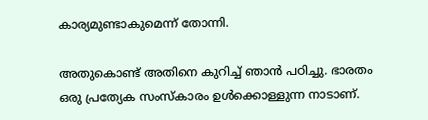കാര്യമുണ്ടാകുമെന്ന് തോന്നി.

അതുകൊണ്ട് അതിനെ കുറിച്ച് ഞാൻ പഠിച്ചു. ഭാരതം ഒരു പ്രത്യേക സംസ്കാരം ഉൾക്കൊള്ളുന്ന നാടാണ്.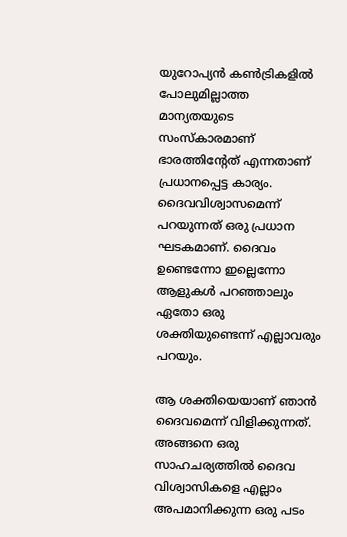യുറോപ്യൻ കൺട്രികളിൽ പോലുമില്ലാത്ത മാന്യതയുടെ സംസ്കാരമാണ് ഭാരത്തിന്റേത് എന്നതാണ് പ്രധാനപ്പെട്ട കാര്യം. ദൈവവിശ്വാസമെന്ന് പറയുന്നത് ഒരു പ്രധാന ഘടകമാണ്. ദൈവം ഉണ്ടെന്നോ ഇല്ലെന്നോ ആളുകൾ പറഞ്ഞാലും ഏതോ ഒരു ശക്തിയുണ്ടെന്ന് എല്ലാവരും പറയും.

ആ ശക്തിയെയാണ് ഞാൻ ദൈവമെന്ന് വിളിക്കുന്നത്. അങ്ങനെ ഒരു സാഹചര്യത്തിൽ ദൈവ വിശ്വാസികളെ എല്ലാം അപമാനിക്കുന്ന ഒരു പടം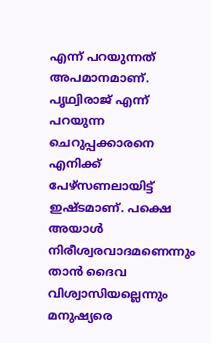എന്ന് പറയുന്നത് അപമാനമാണ്. പൃഥ്വിരാജ് എന്ന് പറയുന്ന ചെറുപ്പക്കാരനെ എനിക്ക് പേഴ്സണലായിട്ട് ഇഷ്ടമാണ്. പക്ഷെ അയാൾ നിരീശ്വരവാദമണെന്നും താൻ ദൈവ വിശ്വാസിയല്ലെന്നും മനുഷ്യരെ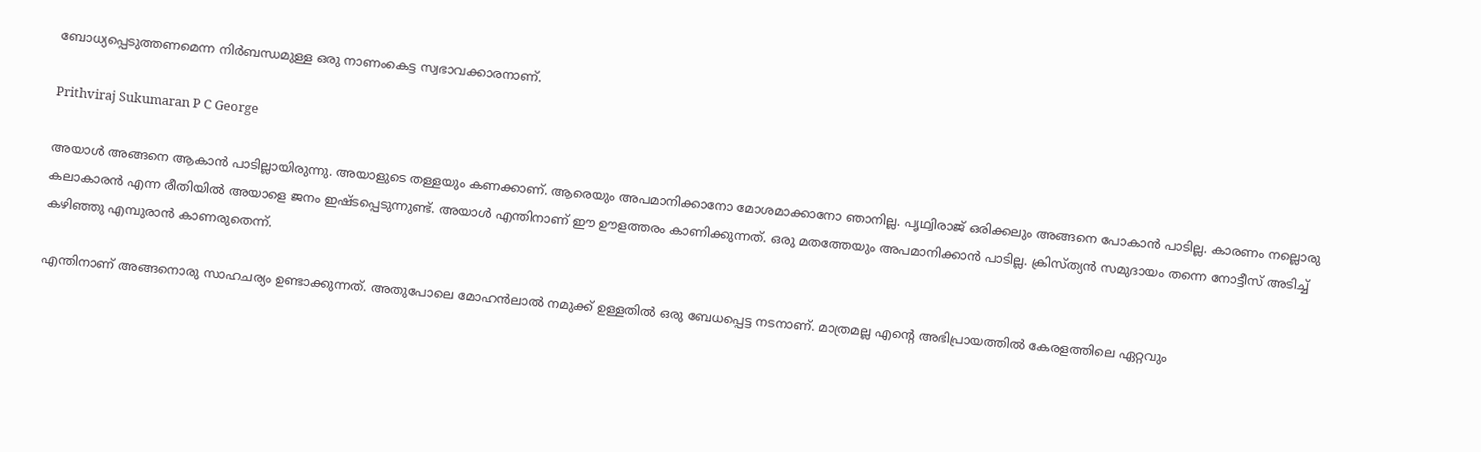ബോധ്യപ്പെടുത്തണമെന്ന നിർബന്ധമുള്ള ഒരു നാണംകെട്ട സ്വഭാവക്കാരനാണ്.

Prithviraj Sukumaran P C George

അയാൾ അങ്ങനെ ആകാൻ പാടില്ലായിരുന്നു. അയാളുടെ തള്ളയും കണക്കാണ്. ആരെയും അപമാനിക്കാനോ മോശമാക്കാനോ ഞാനില്ല. പൃഥ്വിരാജ് ഒരിക്കലും അങ്ങനെ പോകാൻ പാടില്ല. കാരണം നല്ലൊരു കലാകാരൻ എന്ന രീതിയിൽ അയാളെ ജനം ഇഷ്ടപ്പെടുന്നുണ്ട്. അയാൾ എന്തിനാണ് ഈ ഊളത്തരം കാണിക്കുന്നത്. ഒരു മതത്തേയും അപമാനിക്കാൻ പാടില്ല. ക്രിസ്ത്യൻ സമുദായം തന്നെ നോട്ടീസ് അടിച്ച് കഴിഞ്ഞു എമ്പുരാൻ കാണരുതെന്ന്.

എന്തിനാണ് അങ്ങനൊരു സാഹചര്യം ഉണ്ടാക്കുന്നത്. അതുപോലെ മോഹൻലാൽ നമുക്ക് ഉള്ളതിൽ ഒരു ബേധപ്പെട്ട നടനാണ്. മാത്രമല്ല എന്റെ അഭിപ്രായത്തിൽ കേരളത്തിലെ ഏറ്റവും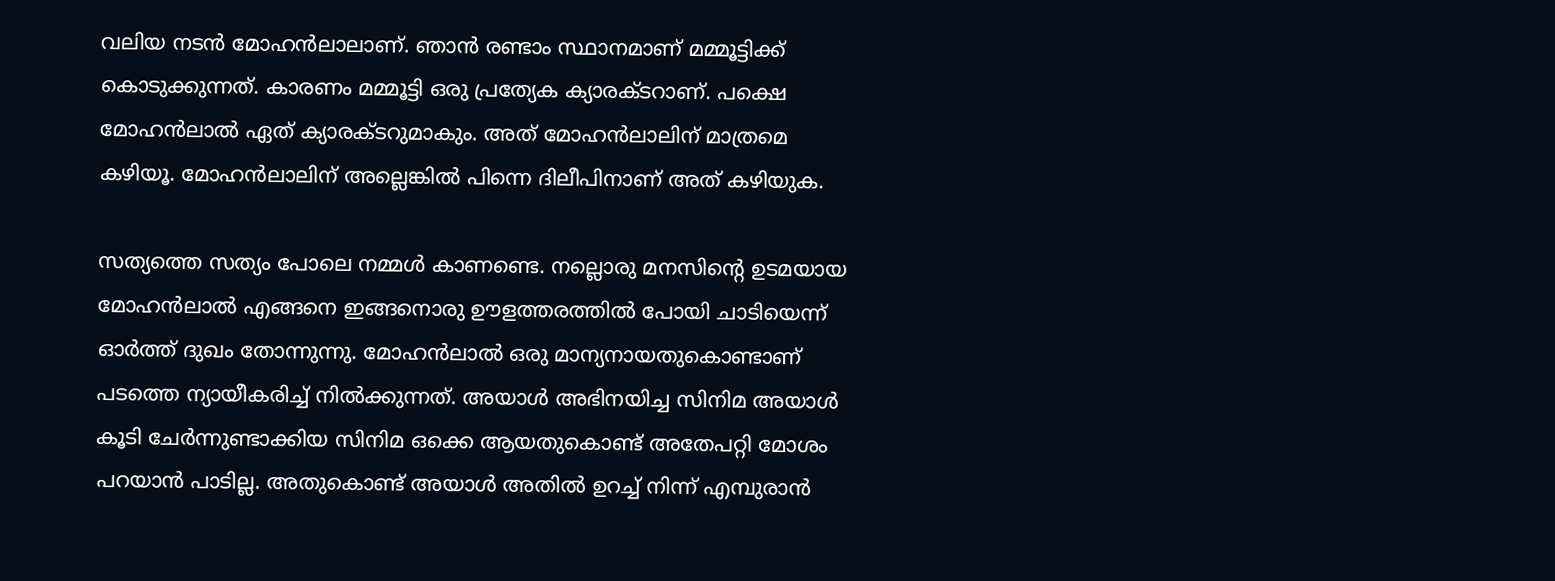വലിയ നടൻ മോഹൻലാലാണ്. ഞാൻ രണ്ടാം സ്ഥാനമാണ് മമ്മൂട്ടിക്ക് കൊടുക്കുന്നത്. കാരണം മമ്മൂട്ടി ഒരു പ്രത്യേക ക്യാരക്ടറാണ്. പക്ഷെ മോഹൻലാൽ ഏത് ക്യാരക്ടറുമാകും. അത് മോഹൻലാലിന് മാത്രമെ കഴിയൂ. മോഹൻലാലിന് അല്ലെങ്കിൽ പിന്നെ ദിലീപിനാണ് അത് കഴിയുക.

സത്യത്തെ സത്യം പോലെ നമ്മൾ കാണണ്ടെ. നല്ലൊരു മനസിന്റെ ഉടമയായ മോഹൻലാൽ എങ്ങനെ ഇങ്ങനൊരു ഊളത്തരത്തിൽ പോയി ചാടിയെന്ന് ഓർത്ത് ദുഖം തോന്നുന്നു. മോഹൻലാൽ ഒരു മാന്യനായതുകൊണ്ടാണ് പടത്തെ ന്യായീകരിച്ച് നിൽക്കുന്നത്. അയാൾ അഭിനയിച്ച സിനിമ അയാൾ കൂടി ചേർന്നുണ്ടാക്കിയ സിനിമ ഒക്കെ ആയതുകൊണ്ട് അതേപറ്റി മോശം പറയാൻ പാടില്ല. അതുകൊണ്ട് അയാൾ അതിൽ ഉറച്ച് നിന്ന് എമ്പുരാൻ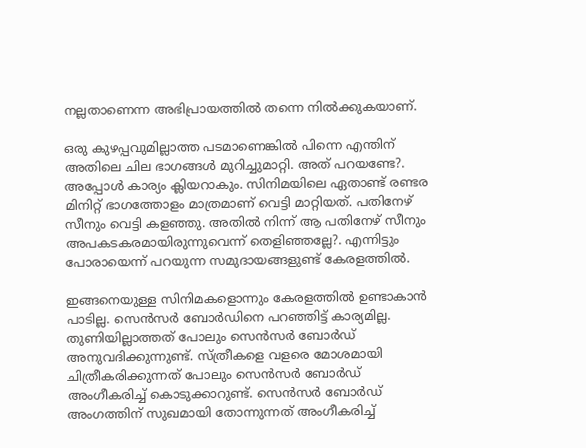നല്ലതാണെന്ന അഭിപ്രായത്തിൽ തന്നെ നിൽക്കുകയാണ്.

ഒരു കുഴപ്പവുമില്ലാത്ത പടമാണെങ്കിൽ പിന്നെ എന്തിന് അതിലെ ചില ഭാഗങ്ങൾ മുറിച്ചുമാറ്റി. അത് പറയണ്ടേ?. അപ്പോൾ കാര്യം ക്ലിയറാകും. സിനിമയിലെ ഏതാണ്ട് രണ്ടര മിനിറ്റ് ഭാഗത്തോളം മാത്രമാണ് വെട്ടി മാറ്റിയത്. പതിനേഴ് സീനും വെട്ടി കളഞ്ഞു. അതിൽ നിന്ന് ആ പതിനേഴ് സീനും അപകടകരമായിരുന്നുവെന്ന് തെളിഞ്ഞല്ലേ?. എന്നിട്ടും പോരായെന്ന് പറയുന്ന സമുദായങ്ങളുണ്ട് കേരളത്തിൽ.

ഇങ്ങനെയുള്ള സിനിമകളൊന്നും കേരളത്തിൽ ഉണ്ടാകാൻ പാടില്ല. സെൻസർ ബോർഡിനെ പറഞ്ഞിട്ട് കാര്യമില്ല. തുണിയില്ലാത്തത് പോലും സെൻസർ ബോർഡ് അനുവദിക്കുന്നുണ്ട്. സ്ത്രീകളെ വളരെ മോശമായി ചിത്രീകരിക്കുന്നത് പോലും സെൻസർ ബോർഡ് അംഗീകരിച്ച് കൊടുക്കാറുണ്ട്. സെൻസർ ബോർഡ് അംഗത്തിന് സുഖമായി തോന്നുന്നത് അംഗീകരിച്ച്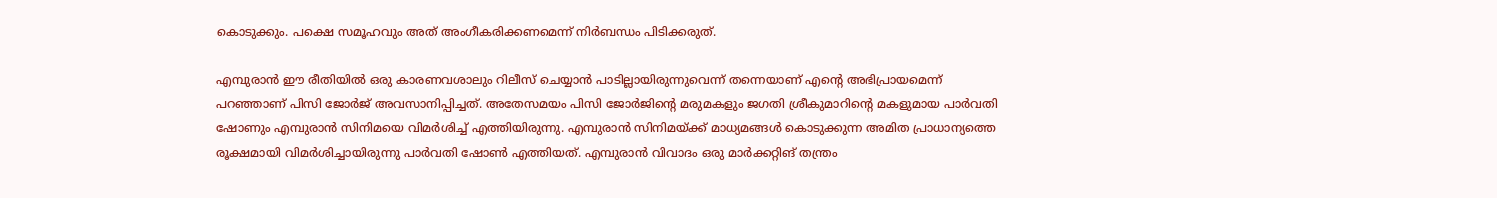കൊടുക്കും. പക്ഷെ സമൂഹവും അത് അംഗീകരിക്കണമെന്ന് നിർബന്ധം പിടിക്കരുത്.

എമ്പുരാൻ ഈ രീതിയിൽ ഒരു കാരണവശാലും റിലീസ് ചെയ്യാൻ പാടില്ലായിരുന്നുവെന്ന് തന്നെയാണ് എന്റെ അഭിപ്രായമെന്ന് പറഞ്ഞാണ് പിസി ജോർജ് അവസാനിപ്പിച്ചത്. അതേസമയം പിസി ജോർജിന്റെ മരുമകളും ജഗതി ശ്രീകുമാറിന്റെ മകളുമായ പാർവതി ഷോണും എമ്പുരാൻ സിനിമയെ വിമർശിച്ച് എത്തിയിരുന്നു. എമ്പുരാൻ സിനിമയ്ക്ക് മാധ്യമങ്ങൾ കൊടുക്കുന്ന അമിത പ്രാധാന്യത്തെ രൂക്ഷമായി വിമർശിച്ചായിരുന്നു പാർവതി ഷോൺ എത്തിയത്. എമ്പുരാൻ വിവാദം ഒരു മാർക്കറ്റിങ് തന്ത്രം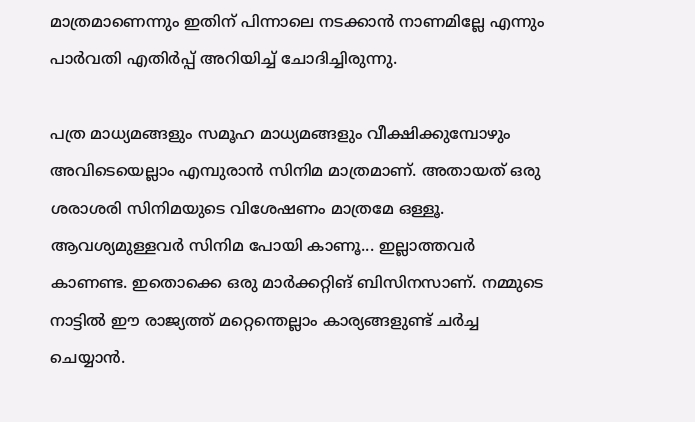മാത്രമാണെന്നും ഇതിന് പിന്നാലെ നടക്കാൻ നാണമില്ലേ എന്നും പാർവതി എതിർപ്പ് അറിയിച്ച് ചോദിച്ചിരുന്നു.

പത്ര മാധ്യമങ്ങളും സമൂഹ മാധ്യമങ്ങളും വീക്ഷിക്കുമ്പോഴും അവിടെയെല്ലാം എമ്പുരാൻ സിനിമ മാത്രമാണ്. അതായത് ഒരു ശരാശരി സിനിമയുടെ വിശേഷണം മാത്രമേ ഒള്ളൂ. ആവശ്യമുള്ളവർ സിനിമ പോയി കാണൂ... ഇല്ലാത്തവർ കാണണ്ട. ഇതൊക്കെ ഒരു മാർക്കറ്റിങ് ബിസിനസാണ്. നമ്മുടെ നാട്ടിൽ ഈ രാജ്യത്ത് മറ്റെന്തെല്ലാം കാര്യങ്ങളുണ്ട് ചർച്ച ചെയ്യാൻ.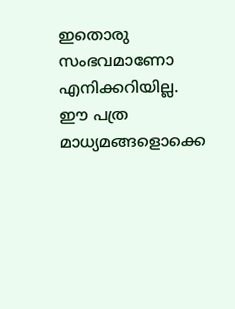ഇതൊരു സംഭവമാണോ എനിക്കറിയില്ല. ഈ പത്ര മാധ്യമങ്ങളൊക്കെ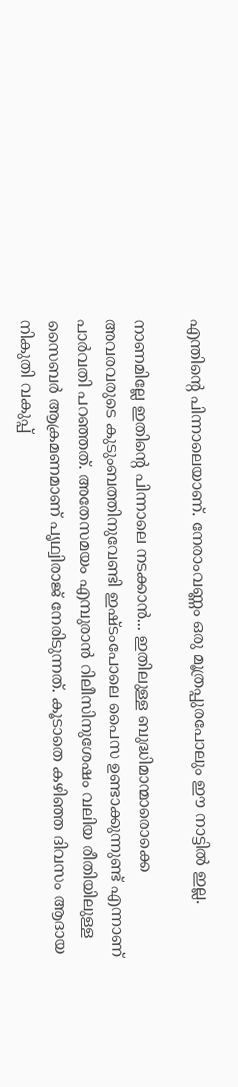എന്തിന്റെ പിന്നാലെയാണ്. നേരാംവണ്ണം ഒരു മൂത്രപ്പുരപോലും ഈ നാട്ടിൽ ഇല്ല.

നാണമില്ലേ ഇതിന്റെ പിന്നാലെ നടക്കാൻ... ഇതിലുള്ള ബുദ്ധിമാന്മാരൊക്കെ അവരവരുടെ കുടുംബത്തിനുവേണ്ടി ഇഷ്ടംപോലെ പൈസ ഉണ്ടാക്കുന്നുണ്ട് എന്നാണ് പാർവതി പറഞ്ഞത്. അതേസമയം എമ്പുരാൻ റിലീസിനുശേഷം വലിയ രീതിയിലുള്ള സൈബർ ആക്രമണമാണ് പൃഥ്വിരാജ് നേരിടുന്നത്. കൂടാതെ കഴിഞ്ഞ ദിവസം ആദായ നികുതി വകുപ്പ്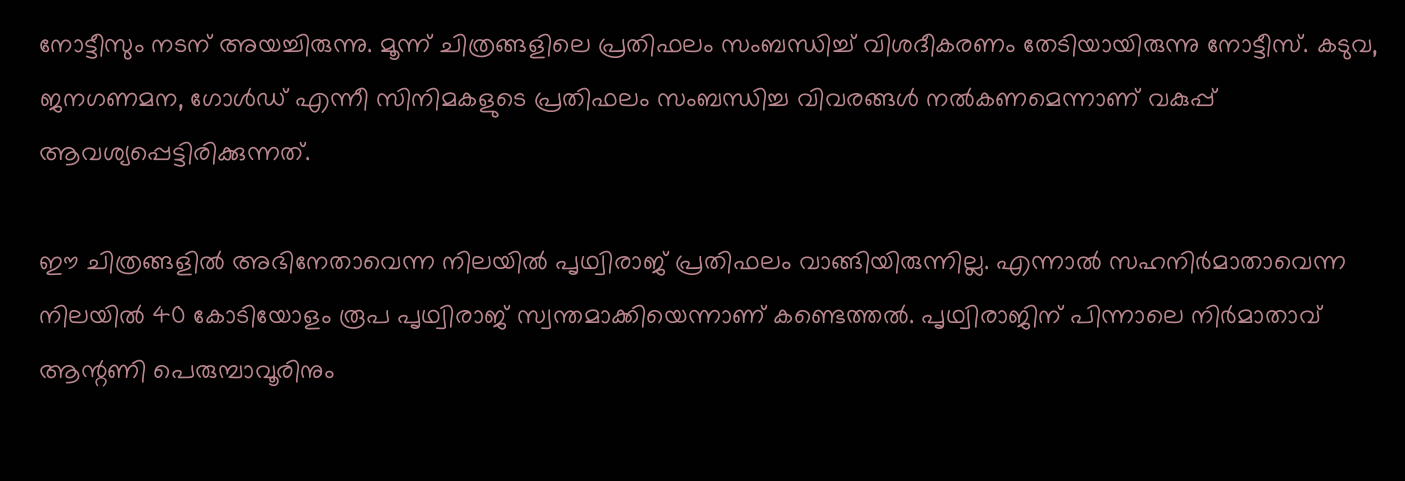നോട്ടീസും നടന് അയച്ചിരുന്നു. മൂന്ന് ചിത്രങ്ങളിലെ പ്രതിഫലം സംബന്ധിച്ച് വിശദീകരണം തേടിയായിരുന്നു നോട്ടീസ്. കടുവ, ജനഗണമന, ഗോള്‍ഡ് എന്നീ സിനിമകളുടെ പ്രതിഫലം സംബന്ധിച്ച വിവരങ്ങള്‍ നല്‍കണമെന്നാണ് വകുപ്പ് ആവശ്യപ്പെട്ടിരിക്കുന്നത്.

ഈ ചിത്രങ്ങളില്‍ അഭിനേതാവെന്ന നിലയില്‍ പൃഥ്വിരാജ് പ്രതിഫലം വാങ്ങിയിരുന്നില്ല. എന്നാല്‍ സഹനിര്‍മാതാവെന്ന നിലയില്‍ 40 കോടിയോളം രൂപ പൃഥ്വിരാജ് സ്വന്തമാക്കിയെന്നാണ് കണ്ടെത്തല്‍. പൃഥ്വിരാജിന് പിന്നാലെ നിര്‍മാതാവ് ആന്റണി പെരുമ്പാവൂരിനും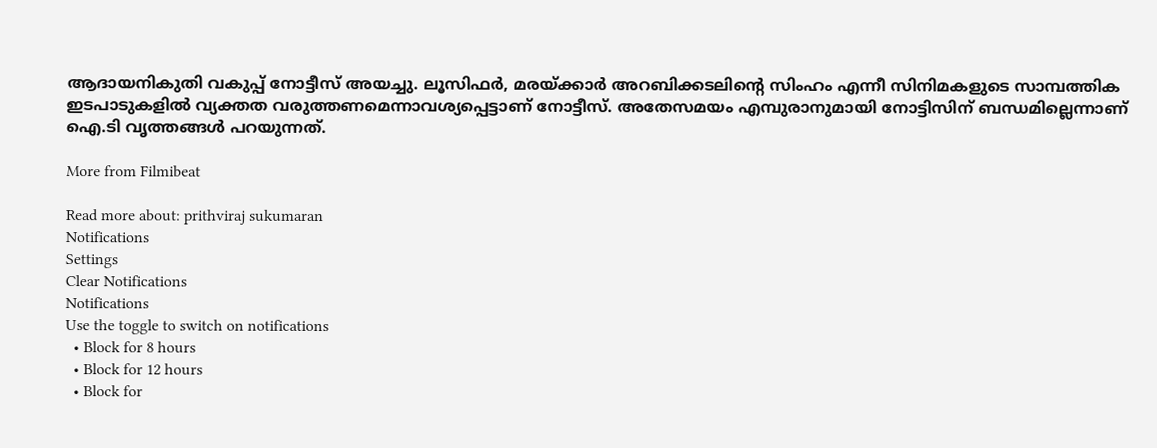ആദായനികുതി വകുപ്പ് നോട്ടീസ് അയച്ചു. ലൂസിഫര്‍, മരയ്ക്കാര്‍ അറബിക്കടലിന്റെ സിംഹം എന്നീ സിനിമകളുടെ സാമ്പത്തിക ഇടപാടുകളില്‍ വ്യക്തത വരുത്തണമെന്നാവശ്യപ്പെട്ടാണ് നോട്ടീസ്. അതേസമയം എമ്പുരാനുമായി നോട്ടിസിന് ബന്ധമില്ലെന്നാണ് ഐ.ടി വൃത്തങ്ങള്‍ പറയുന്നത്.

More from Filmibeat

Read more about: prithviraj sukumaran
Notifications
Settings
Clear Notifications
Notifications
Use the toggle to switch on notifications
  • Block for 8 hours
  • Block for 12 hours
  • Block for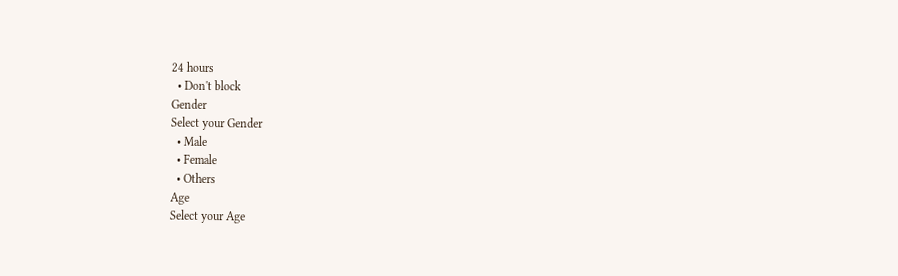24 hours
  • Don't block
Gender
Select your Gender
  • Male
  • Female
  • Others
Age
Select your Age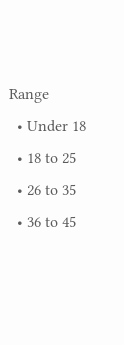Range
  • Under 18
  • 18 to 25
  • 26 to 35
  • 36 to 45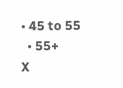• 45 to 55
  • 55+
X